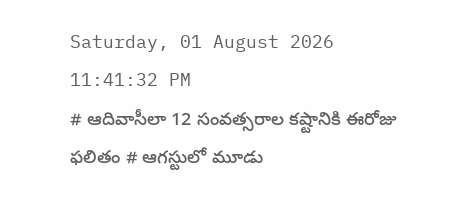Saturday, 01 August 2026 11:41:32 PM
# ఆదివాసీలా 12 సంవత్సరాల కష్టానికి ఈరోజు ఫలితం # ఆగస్టులో మూడు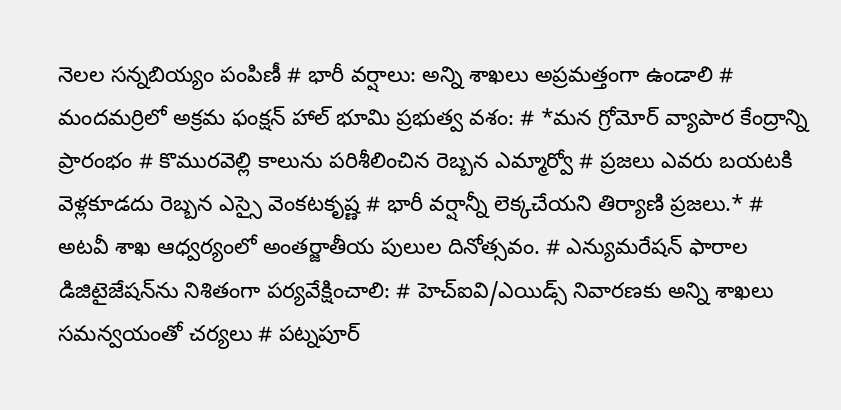నెలల సన్నబియ్యం పంపిణీ # భారీ వర్షాలు: అన్ని శాఖలు అప్రమత్తంగా ఉండాలి # మందమర్రిలో అక్రమ ఫంక్షన్ హాల్ భూమి ప్రభుత్వ వశం: # *మన గ్రోమోర్ వ్యాపార కేంద్రాన్ని ప్రారంభం # కొమురవెల్లి కాలును పరిశీలించిన రెబ్బన ఎమ్మార్వో # ప్రజలు ఎవరు బయటకి వెళ్లకూడదు రెబ్బన ఎస్సై వెంకటకృష్ణ # భారీ వర్షాన్నీ లెక్కచేయని తిర్యాణి ప్రజలు.* # అటవీ శాఖ ఆధ్వర్యంలో అంతర్జాతీయ పులుల దినోత్సవం. # ఎన్యుమరేషన్ ఫారాల డిజిటైజేషన్‌ను నిశితంగా పర్యవేక్షించాలి: # హెచ్ఐవి/ఎయిడ్స్ నివారణకు అన్ని శాఖలు సమన్వయంతో చర్యలు # పట్నపూర్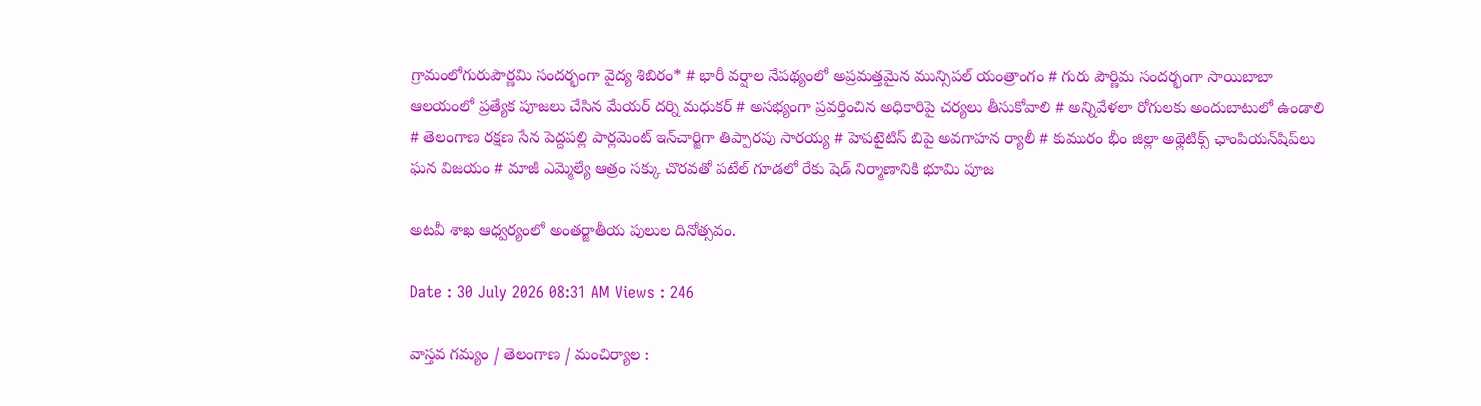గ్రామంలోగురుపౌర్ణమి సందర్భంగా వైద్య శిబిరం* # భారీ వర్షాల నేపథ్యంలో అప్రమత్తమైన మున్సిపల్ యంత్రాంగం # గురు పౌర్ణిమ సందర్భంగా సాయిబాబా ఆలయంలో ప్రత్యేక పూజలు చేసిన మేయర్ దర్ని మధుకర్ # అసభ్యంగా ప్రవర్తించిన అధికారిపై చర్యలు తీసుకోవాలి # అన్నివేళలా రోగులకు అందుబాటులో ఉండాలి # తెలంగాణ రక్షణ సేన పెద్దపల్లి పార్లమెంట్ ఇన్‌చార్జిగా తిప్పారపు సారయ్య # హెపటైటిస్ బిపై అవగాహన ర్యాలీ # కుమురం భీం జిల్లా అథ్లెటిక్స్ ఛాంపియన్‌షిప్‌లు ఘన విజయం # మాజీ ఎమ్మెల్యే ఆత్రం సక్కు చొరవతో పటేల్ గూడలో రేకు షెడ్ నిర్మాణానికి భూమి పూజ

అటవీ శాఖ ఆధ్వర్యంలో అంతర్జాతీయ పులుల దినోత్సవం.

Date : 30 July 2026 08:31 AM Views : 246

వాస్తవ గమ్యం / తెలంగాణ / మంచిర్యాల :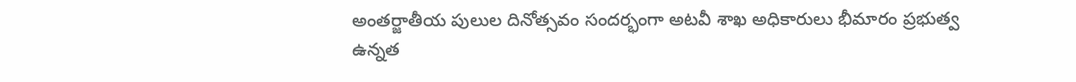అంతర్జాతీయ పులుల దినోత్సవం సందర్భంగా అటవీ శాఖ అధికారులు భీమారం ప్రభుత్వ ఉన్నత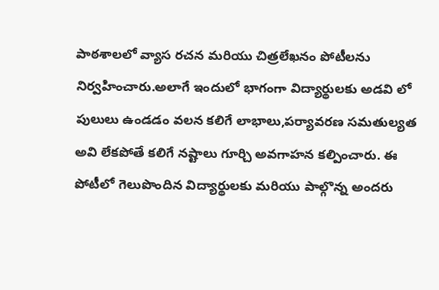పాఠశాలలో వ్యాస రచన మరియు చిత్రలేఖనం పోటీలను నిర్వహించారు.అలాగే ఇందులో భాగంగా విద్యార్థులకు అడవి లో పులులు ఉండడం వలన కలిగే లాభాలు,పర్యావరణ సమతుల్యత అవి లేకపోతే కలిగే నష్టాలు గూర్చి అవగాహన కల్పించారు. ఈ పోటీలో గెలుపొందిన విద్యార్థులకు మరియు పాల్గొన్న అందరు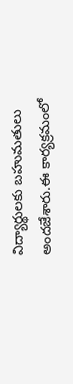విద్యార్థులకు బహుమతులు అందజేశారు.ఈ కార్యక్రమంలో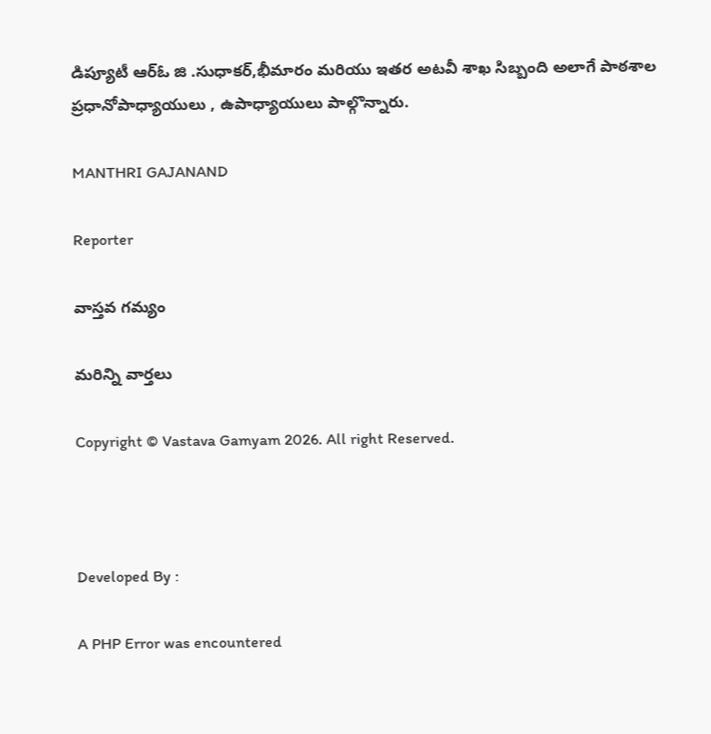డిప్యూటీ ఆర్ఓ జి .సుధాకర్,భీమారం మరియు ఇతర అటవీ శాఖ సిబ్బంది అలాగే పాఠశాల ప్రధానోపాధ్యాయులు , ఉపాధ్యాయులు పాల్గొన్నారు.

MANTHRI GAJANAND

Reporter

వాస్తవ గమ్యం

మరిన్ని వార్తలు

Copyright © Vastava Gamyam 2026. All right Reserved.



Developed By :

A PHP Error was encountered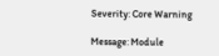Severity: Core Warning

Message: Module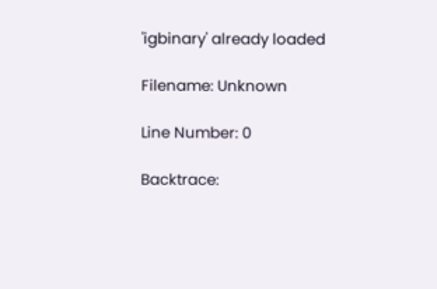'igbinary' already loaded

Filename: Unknown

Line Number: 0

Backtrace: